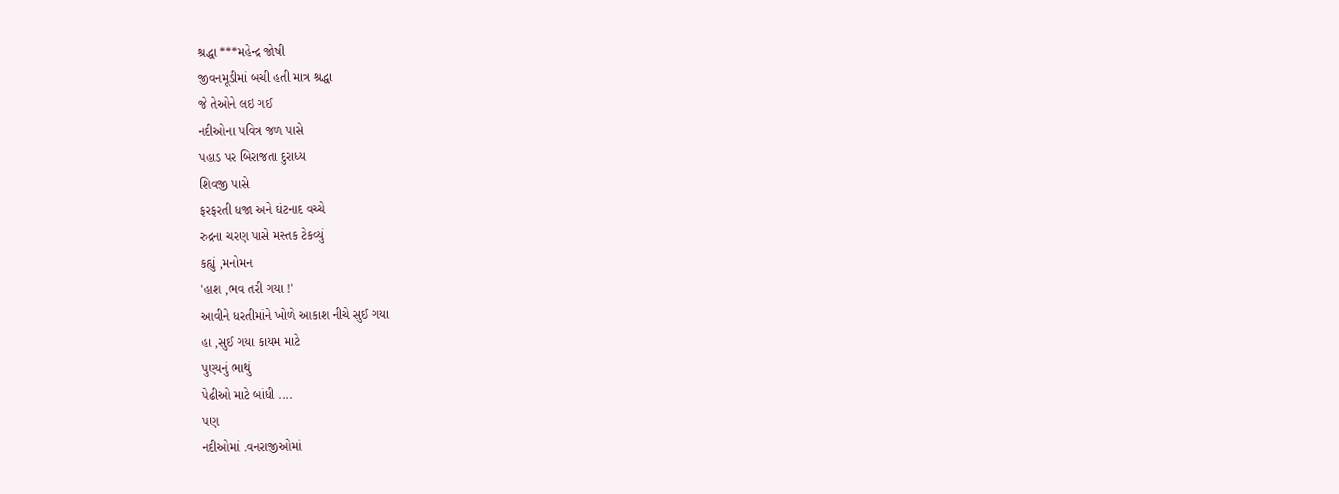શ્રદ્ધા ***મહેન્દ્ર જોષી
જીવનમૂડીમાં બચી હતી માત્ર શ્રદ્ધા
જે તેઓને લઇ ગઈ
નદીઓના પવિત્ર જળ પાસે
પહાડ પર બિરાજતા દુરાધ્ય
શિવજી પાસે
ફરફરતી ધજા અને ઘંટનાદ વચ્ચે
રુદ્રના ચરણ પાસે મસ્તક ટેકવ્યું
કહ્યું ,મનોમન
'હાશ ,ભવ તરી ગયા !'
આવીને ધરતીમાંને ખોળે આકાશ નીચે સુઈ ગયા
હા ,સુઈ ગયા કાયમ માટે
પુણ્યનું ભાથું
પેઢીઓ માટે બાંધી ....
પણ
નદીઓમાં .વનરાજીઓમાં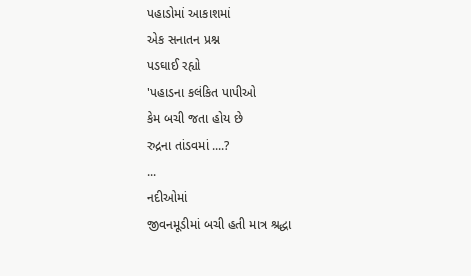પહાડોમાં આકાશમાં
એક સનાતન પ્રશ્ન
પડઘાઈ રહ્યો
'પહાડના કલંકિત પાપીઓ
કેમ બચી જતા હોય છે
રુદ્રના તાંડવમાં ....?
...
નદીઓમાં
જીવનમૂડીમાં બચી હતી માત્ર શ્રદ્ધા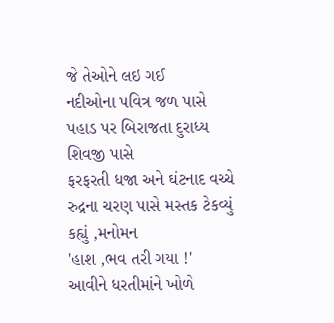જે તેઓને લઇ ગઈ
નદીઓના પવિત્ર જળ પાસે
પહાડ પર બિરાજતા દુરાધ્ય
શિવજી પાસે
ફરફરતી ધજા અને ઘંટનાદ વચ્ચે
રુદ્રના ચરણ પાસે મસ્તક ટેકવ્યું
કહ્યું ,મનોમન
'હાશ ,ભવ તરી ગયા !'
આવીને ધરતીમાંને ખોળે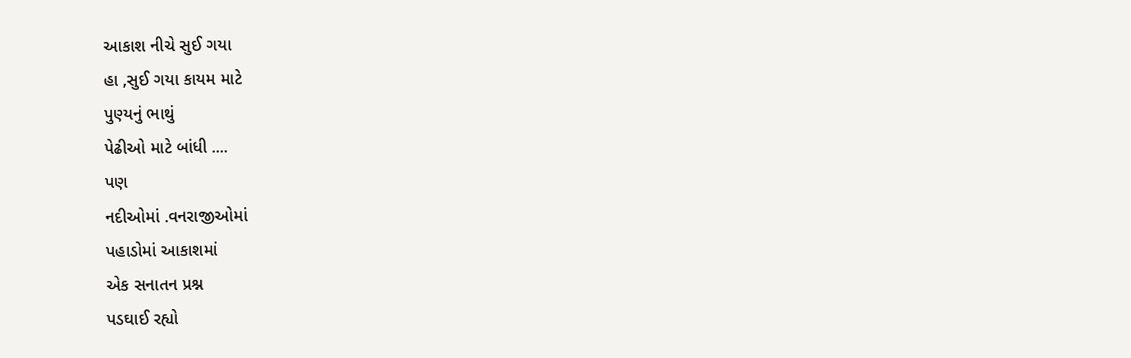આકાશ નીચે સુઈ ગયા
હા ,સુઈ ગયા કાયમ માટે
પુણ્યનું ભાથું
પેઢીઓ માટે બાંધી ....
પણ
નદીઓમાં .વનરાજીઓમાં
પહાડોમાં આકાશમાં
એક સનાતન પ્રશ્ન
પડઘાઈ રહ્યો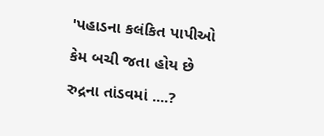'પહાડના કલંકિત પાપીઓ
કેમ બચી જતા હોય છે
રુદ્રના તાંડવમાં ....?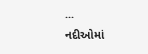...
નદીઓમાં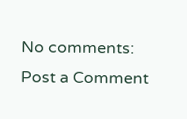No comments:
Post a Comment